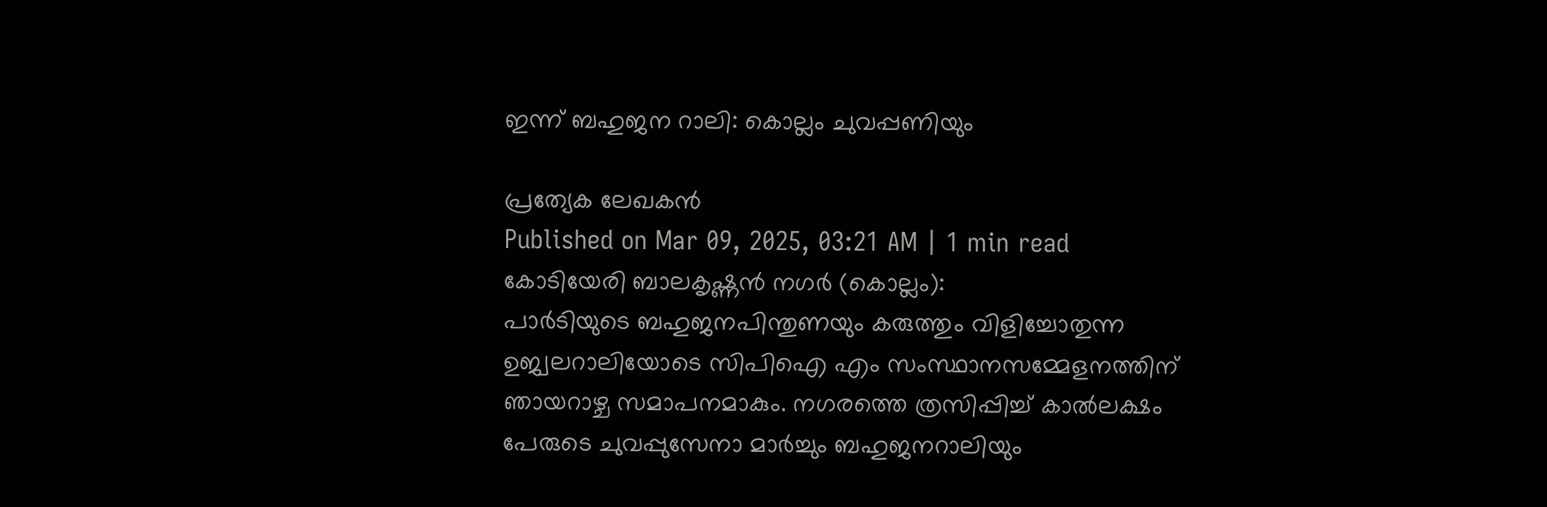ഇന്ന് ബഹുജന റാലി: കൊല്ലം ചുവപ്പണിയും

പ്രത്യേക ലേഖകൻ
Published on Mar 09, 2025, 03:21 AM | 1 min read
കോടിയേരി ബാലകൃഷ്ണൻ നഗർ (കൊല്ലം):
പാർടിയുടെ ബഹുജനപിന്തുണയും കരുത്തും വിളിച്ചോതുന്ന ഉജ്വലറാലിയോടെ സിപിഐ എം സംസ്ഥാനസമ്മേളനത്തിന് ഞായറാഴ്ച സമാപനമാകും. നഗരത്തെ ത്രസിപ്പിച്ച് കാൽലക്ഷം പേരുടെ ചുവപ്പുസേനാ മാർച്ചും ബഹുജനറാലിയും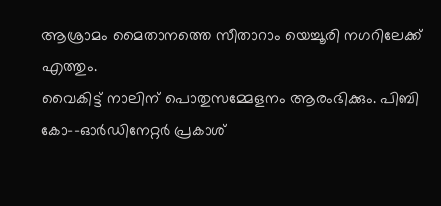ആശ്രാമം മൈതാനത്തെ സീതാറാം യെച്ചൂരി നഗറിലേക്ക് എത്തും.
വൈകിട്ട് നാലിന് പൊതുസമ്മേളനം ആരംഭിക്കും. പിബി കോ–-ഓർഡിനേറ്റർ പ്രകാശ്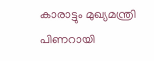കാരാട്ടും മുഖ്യമന്ത്രി പിണറായി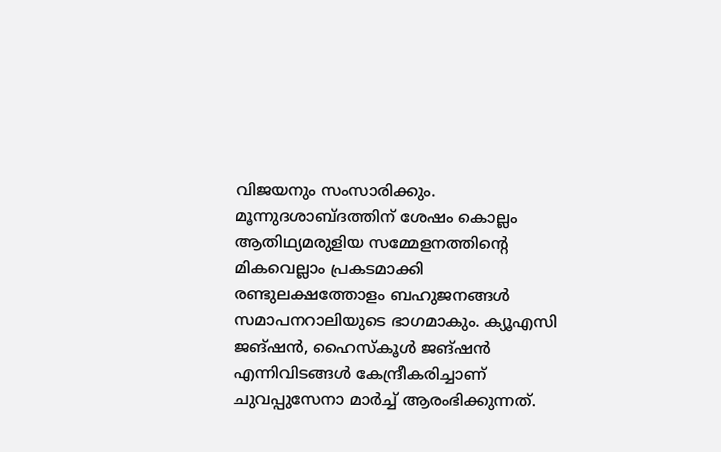വിജയനും സംസാരിക്കും.
മൂന്നുദശാബ്ദത്തിന് ശേഷം കൊല്ലം ആതിഥ്യമരുളിയ സമ്മേളനത്തിന്റെ മികവെല്ലാം പ്രകടമാക്കി രണ്ടുലക്ഷത്തോളം ബഹുജനങ്ങൾ സമാപനറാലിയുടെ ഭാഗമാകും. ക്യൂഎസി ജങ്ഷൻ, ഹൈസ്കൂൾ ജങ്ഷൻ എന്നിവിടങ്ങൾ കേന്ദ്രീകരിച്ചാണ് ചുവപ്പുസേനാ മാർച്ച് ആരംഭിക്കുന്നത്.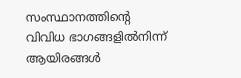സംസ്ഥാനത്തിന്റെ വിവിധ ഭാഗങ്ങളിൽനിന്ന് ആയിരങ്ങൾ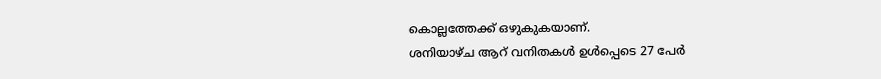കൊല്ലത്തേക്ക് ഒഴുകുകയാണ്.
ശനിയാഴ്ച ആറ് വനിതകൾ ഉൾപ്പെടെ 27 പേർ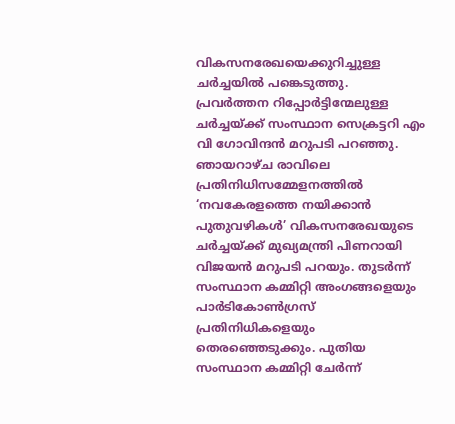വികസനരേഖയെക്കുറിച്ചുള്ള ചർച്ചയിൽ പങ്കെടുത്തു.
പ്രവർത്തന റിപ്പോർട്ടിന്മേലുള്ള ചർച്ചയ്ക്ക് സംസ്ഥാന സെക്രട്ടറി എം വി ഗോവിന്ദൻ മറുപടി പറഞ്ഞു. ഞായറാഴ്ച രാവിലെ പ്രതിനിധിസമ്മേളനത്തിൽ ‘നവകേരളത്തെ നയിക്കാൻ പുതുവഴികൾ’ വികസനരേഖയുടെ ചർച്ചയ്ക്ക് മുഖ്യമന്ത്രി പിണറായി വിജയൻ മറുപടി പറയും. തുടർന്ന് സംസ്ഥാന കമ്മിറ്റി അംഗങ്ങളെയും പാർടികോൺഗ്രസ് പ്രതിനിധികളെയും തെരഞ്ഞെടുക്കും. പുതിയ സംസ്ഥാന കമ്മിറ്റി ചേർന്ന്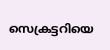സെക്രട്ടറിയെ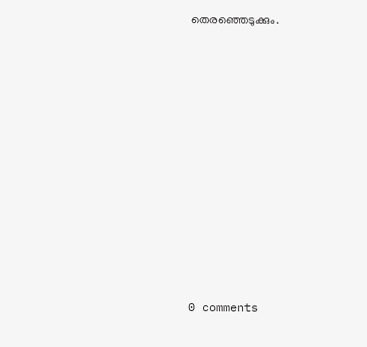തെരഞ്ഞെടുക്കും.











0 comments